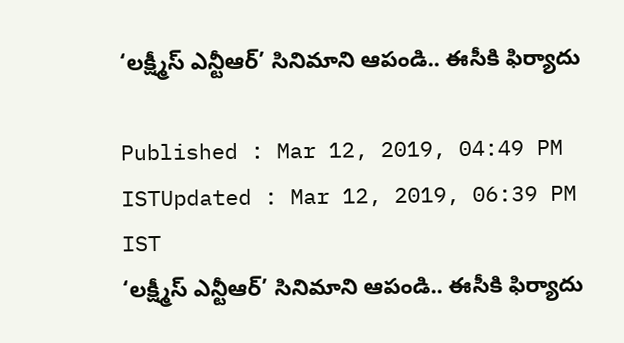‘లక్ష్మీస్ ఎన్టీఆర్’ సినిమాని ఆపండి.. ఈసీకి ఫిర్యాదు

Published : Mar 12, 2019, 04:49 PM ISTUpdated : Mar 12, 2019, 06:39 PM IST
‘లక్ష్మీస్ ఎన్టీఆర్’ సినిమాని ఆపండి.. ఈసీకి ఫిర్యాదు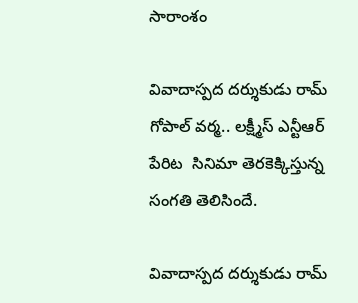సారాంశం

వివాదాస్పద దర్శుకుడు రామ్ గోపాల్ వర్మ.. లక్ష్మీస్ ఎన్టీఆర్ పేరిట  సినిమా తెరకెక్కిస్తున్న సంగతి తెలిసిందే.

వివాదాస్పద దర్శుకుడు రామ్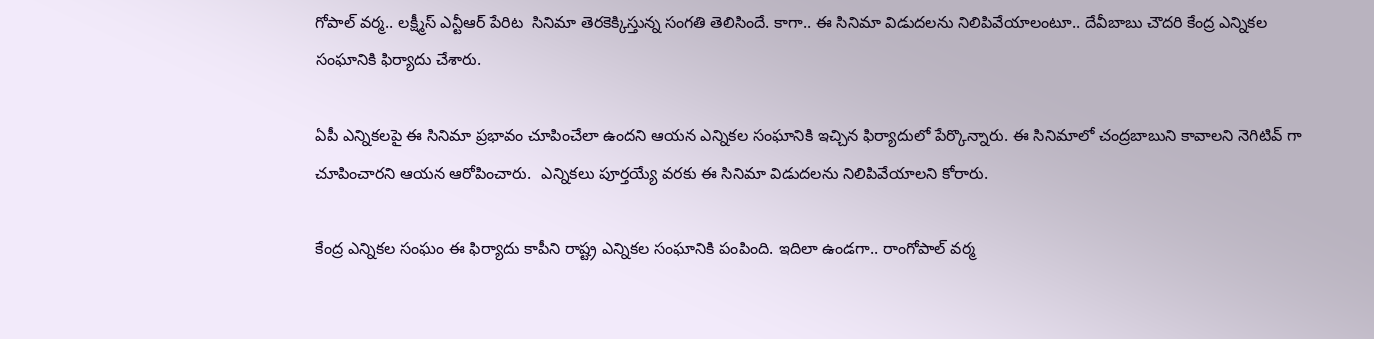గోపాల్ వర్మ.. లక్ష్మీస్ ఎన్టీఆర్ పేరిట  సినిమా తెరకెక్కిస్తున్న సంగతి తెలిసిందే. కాగా.. ఈ సినిమా విడుదలను నిలిపివేయాలంటూ.. దేవీబాబు చౌదరి కేంద్ర ఎన్నికల సంఘానికి ఫిర్యాదు చేశారు.

ఏపీ ఎన్నికలపై ఈ సినిమా ప్రభావం చూపించేలా ఉందని ఆయన ఎన్నికల సంఘానికి ఇచ్చిన ఫిర్యాదులో పేర్కొన్నారు. ఈ సినిమాలో చంద్రబాబుని కావాలని నెగిటివ్ గా చూపించారని ఆయన ఆరోపించారు.  ఎన్నికలు పూర్తయ్యే వరకు ఈ సినిమా విడుదలను నిలిపివేయాలని కోరారు.

కేంద్ర ఎన్నికల సంఘం ఈ ఫిర్యాదు కాపీని రాష్ట్ర ఎన్నికల సంఘానికి పంపింది. ఇదిలా ఉండగా.. రాంగోపాల్ వర్మ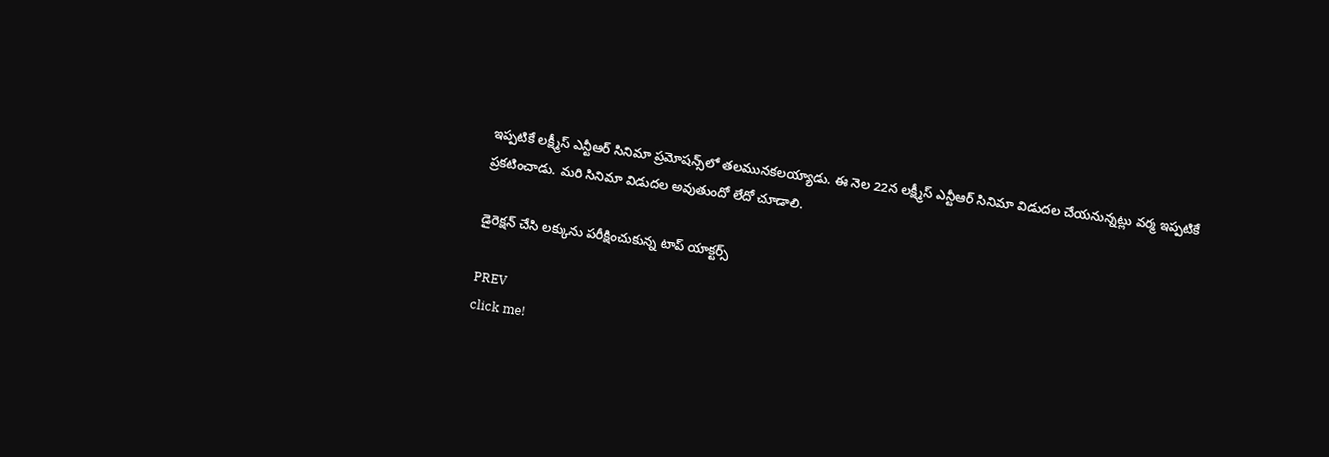ఇప్పటికే లక్ష్మీస్ ఎన్టీఆర్ సినిమా ప్రమోషన్స్‌లో తలమునకలయ్యాడు. ఈ నెల 22న లక్ష్మీస్‌ ఎన్టీఆర్‌ సినిమా విడుదల చేయనున్నట్లు వర్మ ఇప్పటికే ప్రకటించాడు. మరి సినిమా విడుదల అవుతుందో లేదో చూడాలి.

డైరెక్షన్ చేసి లక్కును పరీక్షించుకున్న టాప్ యాక్టర్స్

PREV
click me!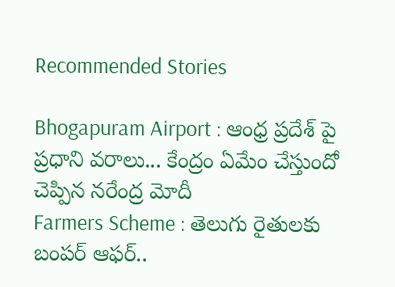Recommended Stories

Bhogapuram Airport : ఆంధ్ర ప్రదేశ్ పై ప్రధాని వరాలు... కేంద్రం ఏమేం చేస్తుందో చెప్పిన నరేంద్ర మోదీ
Farmers Scheme : తెలుగు రైతులకు బంపర్ ఆఫర్..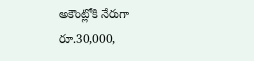అకౌంట్లోకి నేరుగా రూ.30,000,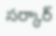సర్కార్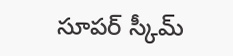సూపర్ స్కీమ్